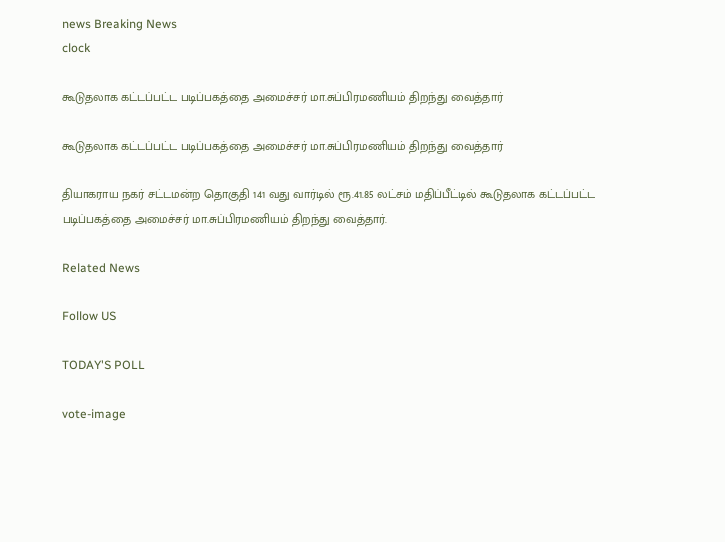news Breaking News
clock

கூடுதலாக கட்டப்பட்ட படிப்பகத்தை அமைச்சர் மா.சுப்பிரமணியம் திறந்து வைத்தார்

கூடுதலாக கட்டப்பட்ட படிப்பகத்தை அமைச்சர் மா.சுப்பிரமணியம் திறந்து வைத்தார்

தியாகராய நகர் சட்டமன்ற தொகுதி 141 வது வார்டில் ரூ.41.85 லட்சம் மதிப்பீட்டில் கூடுதலாக கட்டப்பட்ட படிப்பகத்தை அமைச்சர் மா.சுப்பிரமணியம் திறந்து வைத்தார்.

Related News

Follow US

TODAY'S POLL

vote-image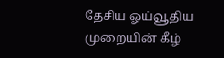தேசிய ஓய்வூதிய முறையின் கீழ்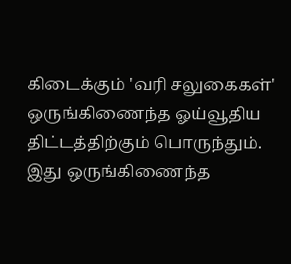கிடைக்கும் 'வரி சலுகைகள்' ஒருங்கிணைந்த ஓய்வூதிய திட்டத்திற்கும் பொருந்தும். இது ஒருங்கிணைந்த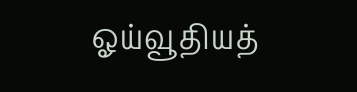ஓய்வூதியத்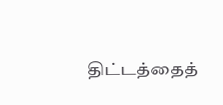திட்டத்தைத்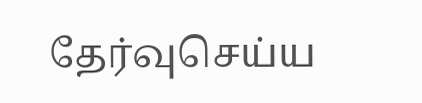தேர்வுசெய்ய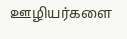ஊழியர்களை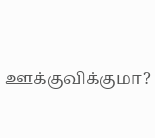ஊக்குவிக்குமா?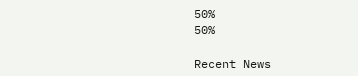50%
50%

Recent News